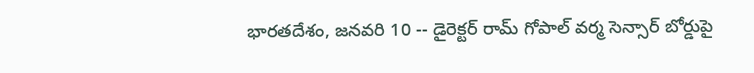భారతదేశం, జనవరి 10 -- డైరెక్టర్ రామ్ గోపాల్ వర్మ సెన్సార్ బోర్డుపై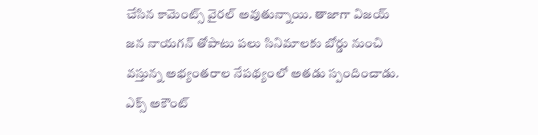చేసిన కామెంట్స్ వైరల్ అవుతున్నాయి. తాజాగా విజయ్ జన నాయగన్ తోపాటు పలు సినిమాలకు బోర్డు నుంచి వస్తున్న అభ్యంతరాల నేపథ్యంలో అతడు స్పందించాడు. ఎక్స్ అకౌంట్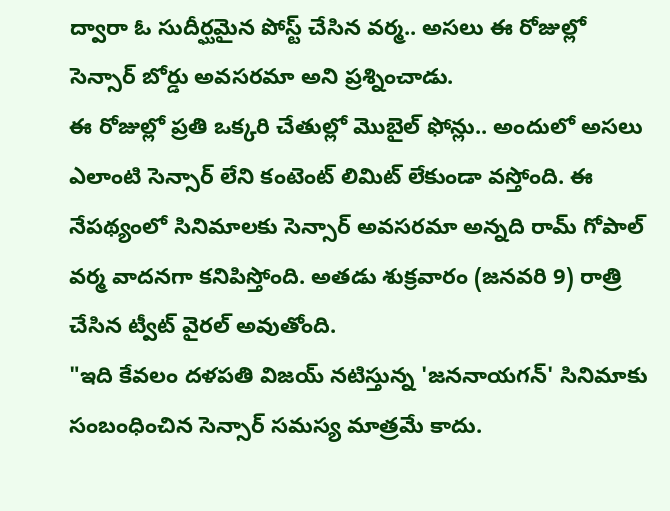ద్వారా ఓ సుదీర్ఘమైన పోస్ట్ చేసిన వర్మ.. అసలు ఈ రోజుల్లో సెన్సార్ బోర్డు అవసరమా అని ప్రశ్నించాడు.
ఈ రోజుల్లో ప్రతి ఒక్కరి చేతుల్లో మొబైల్ ఫోన్లు.. అందులో అసలు ఎలాంటి సెన్సార్ లేని కంటెంట్ లిమిట్ లేకుండా వస్తోంది. ఈ నేపథ్యంలో సినిమాలకు సెన్సార్ అవసరమా అన్నది రామ్ గోపాల్ వర్మ వాదనగా కనిపిస్తోంది. అతడు శుక్రవారం (జనవరి 9) రాత్రి చేసిన ట్వీట్ వైరల్ అవుతోంది.
"ఇది కేవలం దళపతి విజయ్ నటిస్తున్న 'జననాయగన్' సినిమాకు సంబంధించిన సెన్సార్ సమస్య మాత్రమే కాదు.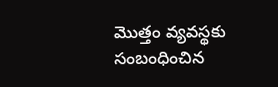మొత్తం వ్యవస్థకు సంబంధించిన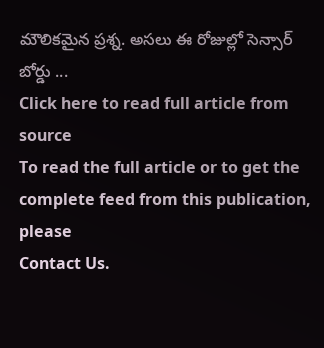మౌలికమైన ప్రశ్న. అసలు ఈ రోజుల్లో సెన్సార్ బోర్డు ...
Click here to read full article from source
To read the full article or to get the complete feed from this publication, please
Contact Us.